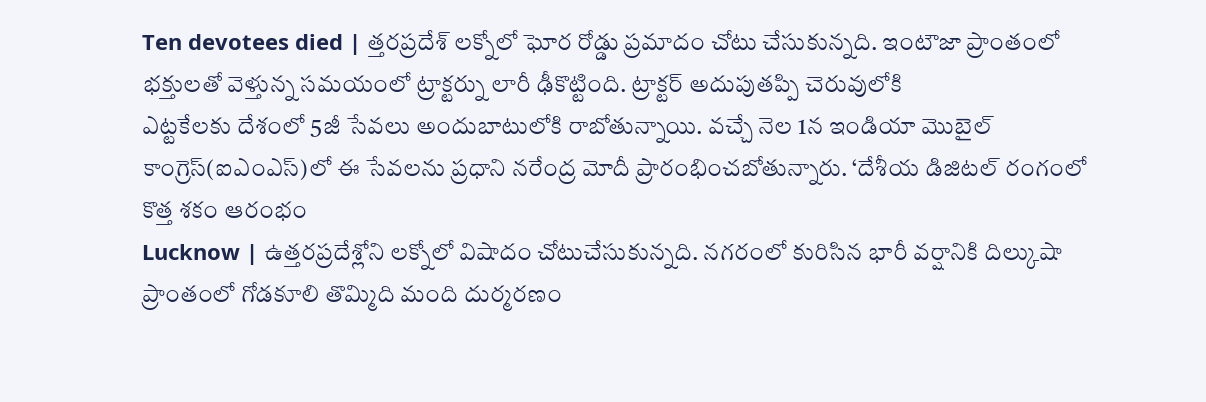Ten devotees died | త్తరప్రదేశ్ లక్నోలో ఘోర రోడ్డు ప్రమాదం చోటు చేసుకున్నది. ఇంటౌజా ప్రాంతంలో భక్తులతో వెళ్తున్న సమయంలో ట్రాక్టర్ను లారీ ఢీకొట్టింది. ట్రాక్టర్ అదుపుతప్పి చెరువులోకి
ఎట్టకేలకు దేశంలో 5జీ సేవలు అందుబాటులోకి రాబోతున్నాయి. వచ్చే నెల 1న ఇండియా మొబైల్ కాంగ్రెస్(ఐఎంఎస్)లో ఈ సేవలను ప్రధాని నరేంద్ర మోదీ ప్రారంభించబోతున్నారు. ‘దేశీయ డిజిటల్ రంగంలో కొత్త శకం ఆరంభం
Lucknow | ఉత్తరప్రదేశ్లోని లక్నోలో విషాదం చోటుచేసుకున్నది. నగరంలో కురిసిన భారీ వర్షానికి దిల్కుషా ప్రాంతంలో గోడకూలి తొమ్మిది మంది దుర్మరణం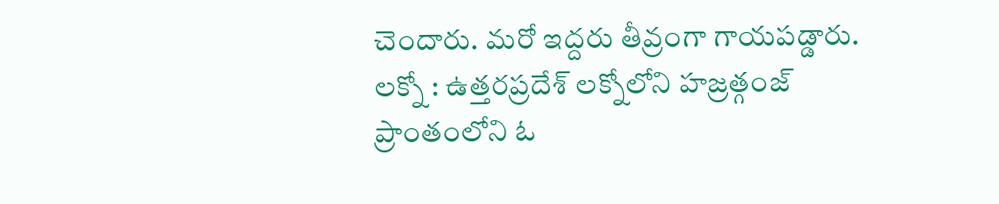చెందారు. మరో ఇద్దరు తీవ్రంగా గాయపడ్డారు.
లక్నో : ఉత్తరప్రదేశ్ లక్నోలోని హజ్రత్గంజ్ ప్రాంతంలోని ఓ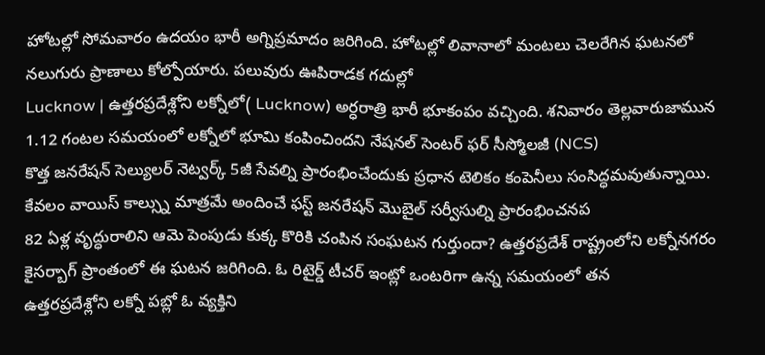హోటల్లో సోమవారం ఉదయం భారీ అగ్నిప్రమాదం జరిగింది. హోటల్లో లివానాలో మంటలు చెలరేగిన ఘటనలో నలుగురు ప్రాణాలు కోల్పోయారు. పలువురు ఊపిరాడక గదుల్లో
Lucknow | ఉత్తరప్రదేశ్లోని లక్నోలో( Lucknow) అర్ధరాత్రి భారీ భూకంపం వచ్చింది. శనివారం తెల్లవారుజామున 1.12 గంటల సమయంలో లక్నోలో భూమి కంపించిందని నేషనల్ సెంటర్ ఫర్ సీస్మోలజీ (NCS)
కొత్త జనరేషన్ సెల్యులర్ నెట్వర్క్ 5జీ సేవల్ని ప్రారంభించేందుకు ప్రధాన టెలికం కంపెనీలు సంసిద్ధమవుతున్నాయి. కేవలం వాయిస్ కాల్స్ను మాత్రమే అందించే ఫస్ట్ జనరేషన్ మొబైల్ సర్వీసుల్ని ప్రారంభించనప
82 ఏళ్ల వృద్ధురాలిని ఆమె పెంపుడు కుక్క కొరికి చంపిన సంఘటన గుర్తుందా? ఉత్తరప్రదేశ్ రాష్ట్రంలోని లక్నోనగరం కైసర్బాగ్ ప్రాంతంలో ఈ ఘటన జరిగింది. ఓ రిటైర్డ్ టీచర్ ఇంట్లో ఒంటరిగా ఉన్న సమయంలో తన
ఉత్తరప్రదేశ్లోని లక్నో పబ్లో ఓ వ్యక్తిని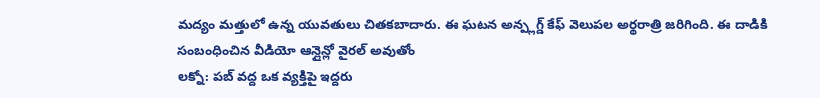మద్యం మత్తులో ఉన్న యువతులు చితకబాదారు. ఈ ఘటన అన్ప్లగ్డ్ కేఫ్ వెలుపల అర్థరాత్రి జరిగింది. ఈ దాడికి సంబంధించిన వీడియో ఆన్లైన్లో వైరల్ అవుతోం
లక్నో: పబ్ వద్ద ఒక వ్యక్తిపై ఇద్దరు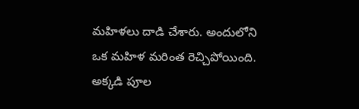మహిళలు దాడి చేశారు. అందులోని ఒక మహిళ మరింత రెచ్చిపోయింది. అక్కడి పూల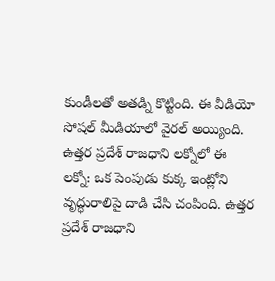కుండీలతో అతడ్ని కొట్టింది. ఈ వీడియో సోషల్ మీడియాలో వైరల్ అయ్యింది. ఉత్తర ప్రదేశ్ రాజధాని లక్నోలో ఈ
లక్నో: ఒక పెంపుడు కుక్క ఇంట్లోని వృద్ధురాలిపై దాడి చేసి చంపింది. ఉత్తర ప్రదేశ్ రాజధాని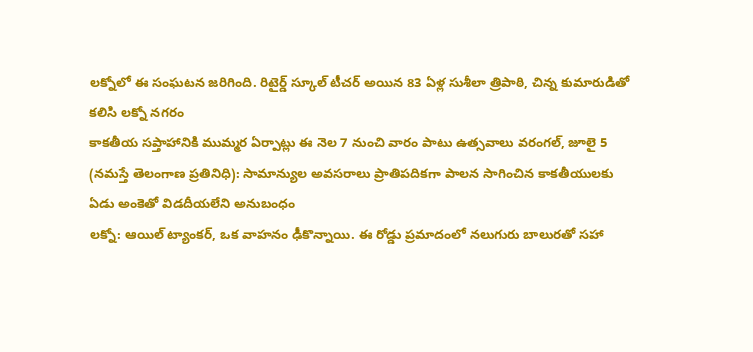లక్నోలో ఈ సంఘటన జరిగింది. రిటైర్డ్ స్కూల్ టీచర్ అయిన 83 ఏళ్ల సుశీలా త్రిపాఠి, చిన్న కుమారుడితో కలిసి లక్నో నగరం
కాకతీయ సప్తాహానికి ముమ్మర ఏర్పాట్లు ఈ నెల 7 నుంచి వారం పాటు ఉత్సవాలు వరంగల్, జూలై 5 (నమస్తే తెలంగాణ ప్రతినిధి): సామాన్యుల అవసరాలు ప్రాతిపదికగా పాలన సాగించిన కాకతీయులకు ఏడు అంకెతో విడదీయలేని అనుబంధం
లక్నో: ఆయిల్ ట్యాంకర్, ఒక వాహనం ఢీకొన్నాయి. ఈ రోడ్డు ప్రమాదంలో నలుగురు బాలురతో సహా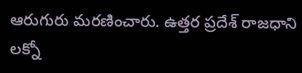ఆరుగురు మరణించారు. ఉత్తర ప్రదేశ్ రాజధాని లక్నో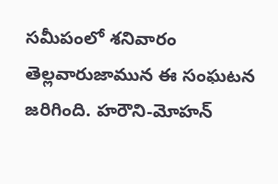సమీపంలో శనివారం తెల్లవారుజామున ఈ సంఘటన జరిగింది. హరౌని-మోహన్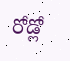రోడ్లో